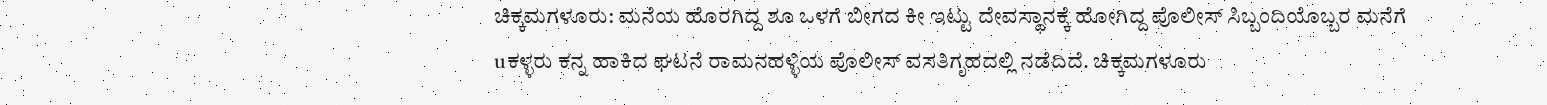ಚಿಕ್ಕಮಗಳೂರು: ಮನೆಯ ಹೊರಗಿದ್ದ ಶೂ ಒಳಗೆ ಬೀಗದ ಕೀ ಇಟ್ಟು ದೇವಸ್ಥಾನಕ್ಕೆ ಹೋಗಿದ್ದ ಪೊಲೀಸ್ ಸಿಬ್ಬಂದಿಯೊಬ್ಬರ ಮನೆಗೆ uಕಳ್ಳರು ಕನ್ನ ಹಾಕಿದ ಘಟನೆ ರಾಮನಹಳ್ಳಿಯ ಪೊಲೀಸ್ ವಸತಿಗೃಹದಲ್ಲಿ ನಡೆದಿದೆ. ಚಿಕ್ಕಮಗಳೂರು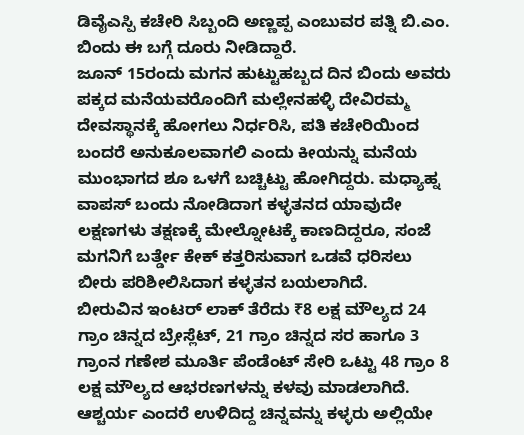ಡಿವೈಎಸ್ಪಿ ಕಚೇರಿ ಸಿಬ್ಬಂದಿ ಅಣ್ಣಪ್ಪ ಎಂಬುವರ ಪತ್ನಿ ಬಿ.ಎಂ. ಬಿಂದು ಈ ಬಗ್ಗೆ ದೂರು ನೀಡಿದ್ದಾರೆ.
ಜೂನ್ 15ರಂದು ಮಗನ ಹುಟ್ಟುಹಬ್ಬದ ದಿನ ಬಿಂದು ಅವರು ಪಕ್ಕದ ಮನೆಯವರೊಂದಿಗೆ ಮಲ್ಲೇನಹಳ್ಳಿ ದೇವಿರಮ್ಮ ದೇವಸ್ಥಾನಕ್ಕೆ ಹೋಗಲು ನಿರ್ಧರಿಸಿ, ಪತಿ ಕಚೇರಿಯಿಂದ ಬಂದರೆ ಅನುಕೂಲವಾಗಲಿ ಎಂದು ಕೀಯನ್ನು ಮನೆಯ ಮುಂಭಾಗದ ಶೂ ಒಳಗೆ ಬಚ್ಚಿಟ್ಟು ಹೋಗಿದ್ದರು. ಮಧ್ಯಾಹ್ನ ವಾಪಸ್ ಬಂದು ನೋಡಿದಾಗ ಕಳ್ಳತನದ ಯಾವುದೇ ಲಕ್ಷಣಗಳು ತಕ್ಷಣಕ್ಕೆ ಮೇಲ್ನೋಟಕ್ಕೆ ಕಾಣದಿದ್ದರೂ, ಸಂಜೆ ಮಗನಿಗೆ ಬರ್ತ್ಡೇ ಕೇಕ್ ಕತ್ತರಿಸುವಾಗ ಒಡವೆ ಧರಿಸಲು ಬೀರು ಪರಿಶೀಲಿಸಿದಾಗ ಕಳ್ಳತನ ಬಯಲಾಗಿದೆ.
ಬೀರುವಿನ ಇಂಟರ್ ಲಾಕ್ ತೆರೆದು ₹8 ಲಕ್ಷ ಮೌಲ್ಯದ 24 ಗ್ರಾಂ ಚಿನ್ನದ ಬ್ರೇಸ್ಲೆಟ್, 21 ಗ್ರಾಂ ಚಿನ್ನದ ಸರ ಹಾಗೂ 3 ಗ್ರಾಂನ ಗಣೇಶ ಮೂರ್ತಿ ಪೆಂಡೆಂಟ್ ಸೇರಿ ಒಟ್ಟು 48 ಗ್ರಾಂ 8 ಲಕ್ಷ ಮೌಲ್ಯದ ಆಭರಣಗಳನ್ನು ಕಳವು ಮಾಡಲಾಗಿದೆ. ಆಶ್ಚರ್ಯ ಎಂದರೆ ಉಳಿದಿದ್ದ ಚಿನ್ನವನ್ನು ಕಳ್ಳರು ಅಲ್ಲಿಯೇ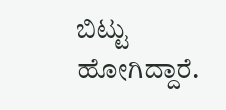ಬಿಟ್ಟು ಹೋಗಿದ್ದಾರೆ.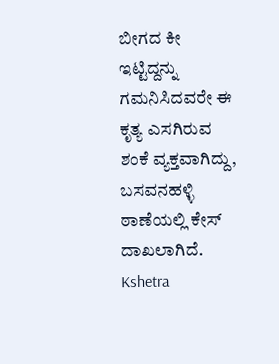ಬೀಗದ ಕೀ ಇಟ್ಟಿದ್ದನ್ನು ಗಮನಿಸಿದವರೇ ಈ ಕೃತ್ಯ ಎಸಗಿರುವ ಶಂಕೆ ವ್ಯಕ್ತವಾಗಿದ್ದು, ಬಸವನಹಳ್ಳಿ ಠಾಣೆಯಲ್ಲಿ ಕೇಸ್ ದಾಖಲಾಗಿದೆ.
Kshetra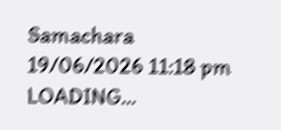Samachara
19/06/2026 11:18 pm
LOADING...